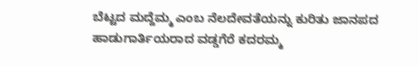ಬೆಟ್ಟದ ಮದ್ದೆಮ್ಮ ಎಂಬ ನೆಲದೇವತೆಯನ್ನು ಕುರಿತು ಜಾನಪದ ಹಾಡುಗಾರ್ತಿಯರಾದ ವಡ್ಡಗೆರೆ ಕದರಮ್ಮ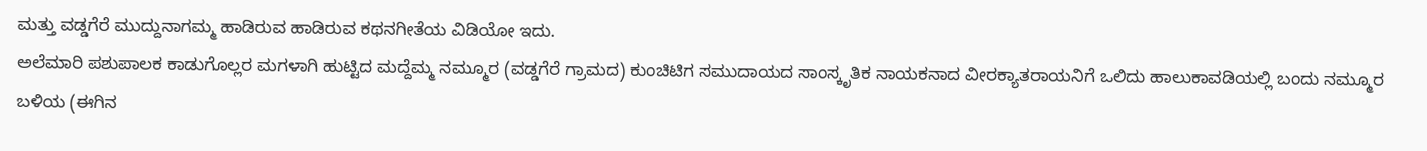ಮತ್ತು ವಡ್ಡಗೆರೆ ಮುದ್ದುನಾಗಮ್ಮ ಹಾಡಿರುವ ಹಾಡಿರುವ ಕಥನಗೀತೆಯ ವಿಡಿಯೋ ಇದು.
ಅಲೆಮಾರಿ ಪಶುಪಾಲಕ ಕಾಡುಗೊಲ್ಲರ ಮಗಳಾಗಿ ಹುಟ್ಟಿದ ಮದ್ದೆಮ್ಮ ನಮ್ಮೂರ (ವಡ್ಡಗೆರೆ ಗ್ರಾಮದ) ಕುಂಚಿಟಿಗ ಸಮುದಾಯದ ಸಾಂಸ್ಕೃತಿಕ ನಾಯಕನಾದ ವೀರಕ್ಯಾತರಾಯನಿಗೆ ಒಲಿದು ಹಾಲುಕಾವಡಿಯಲ್ಲಿ ಬಂದು ನಮ್ಮೂರ ಬಳಿಯ (ಈಗಿನ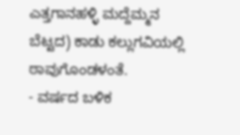ಎತ್ತಗಾನಹಳ್ಳಿ ಮದ್ದೆಮ್ಮನ ಬೆಟ್ಟದ) ಕಾಡು ಕಲ್ಲುಗವಿಯಲ್ಲಿ ಠಾವುಗೊಂಡಳಂತೆ.
- ವರ್ಷದ ಬಳಿಕ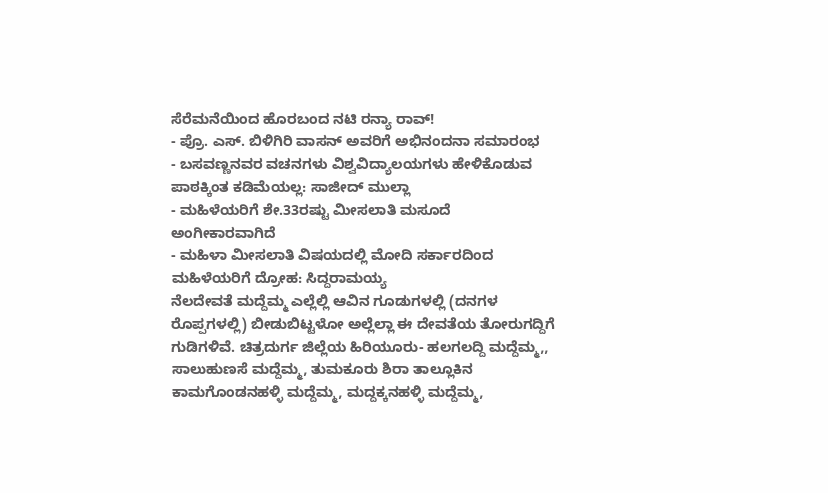ಸೆರೆಮನೆಯಿಂದ ಹೊರಬಂದ ನಟಿ ರನ್ಯಾ ರಾವ್!
- ಪ್ರೊ. ಎಸ್. ಬಿಳಿಗಿರಿ ವಾಸನ್ ಅವರಿಗೆ ಅಭಿನಂದನಾ ಸಮಾರಂಭ
- ಬಸವಣ್ಣನವರ ವಚನಗಳು ವಿಶ್ವವಿದ್ಯಾಲಯಗಳು ಹೇಳಿಕೊಡುವ ಪಾಠಕ್ಕಿಂತ ಕಡಿಮೆಯಲ್ಲ: ಸಾಜೀದ್ ಮುಲ್ಲಾ
- ಮಹಿಳೆಯರಿಗೆ ಶೇ.33ರಷ್ಟು ಮೀಸಲಾತಿ ಮಸೂದೆ ಅಂಗೀಕಾರವಾಗಿದೆ
- ಮಹಿಳಾ ಮೀಸಲಾತಿ ವಿಷಯದಲ್ಲಿ ಮೋದಿ ಸರ್ಕಾರದಿಂದ ಮಹಿಳೆಯರಿಗೆ ದ್ರೋಹ: ಸಿದ್ದರಾಮಯ್ಯ
ನೆಲದೇವತೆ ಮದ್ದೆಮ್ಮ ಎಲ್ಲೆಲ್ಲಿ ಆವಿನ ಗೂಡುಗಳಲ್ಲಿ (ದನಗಳ ರೊಪ್ಪಗಳಲ್ಲಿ) ಬೀಡುಬಿಟ್ಟಳೋ ಅಲ್ಲೆಲ್ಲಾ ಈ ದೇವತೆಯ ತೋರುಗದ್ದಿಗೆ ಗುಡಿಗಳಿವೆ. ಚಿತ್ರದುರ್ಗ ಜಿಲ್ಲೆಯ ಹಿರಿಯೂರು- ಹಲಗಲದ್ದಿ ಮದ್ದೆಮ್ಮ,, ಸಾಲುಹುಣಸೆ ಮದ್ದೆಮ್ಮ, ತುಮಕೂರು ಶಿರಾ ತಾಲ್ಲೂಕಿನ ಕಾಮಗೊಂಡನಹಳ್ಳಿ ಮದ್ದೆಮ್ಮ, ಮದ್ದಕ್ಕನಹಳ್ಳಿ ಮದ್ದೆಮ್ಮ,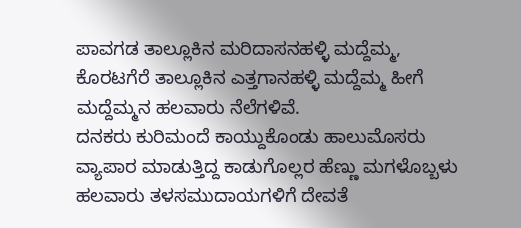ಪಾವಗಡ ತಾಲ್ಲೂಕಿನ ಮರಿದಾಸನಹಳ್ಳಿ ಮದ್ದೆಮ್ಮ, ಕೊರಟಗೆರೆ ತಾಲ್ಲೂಕಿನ ಎತ್ತಗಾನಹಳ್ಳಿ ಮದ್ದೆಮ್ಮ ಹೀಗೆ ಮದ್ದೆಮ್ಮನ ಹಲವಾರು ನೆಲೆಗಳಿವೆ.
ದನಕರು ಕುರಿಮಂದೆ ಕಾಯ್ದುಕೊಂಡು ಹಾಲುಮೊಸರು ವ್ಯಾಪಾರ ಮಾಡುತ್ತಿದ್ದ ಕಾಡುಗೊಲ್ಲರ ಹೆಣ್ಣು ಮಗಳೊಬ್ಬಳು ಹಲವಾರು ತಳಸಮುದಾಯಗಳಿಗೆ ದೇವತೆ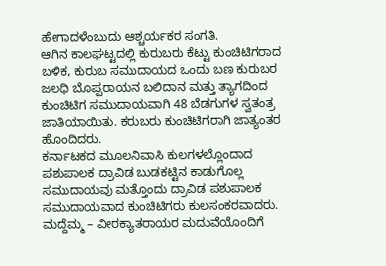ಹೇಗಾದಳೆಂಬುದು ಆಶ್ಚರ್ಯಕರ ಸಂಗತಿ.
ಆಗಿನ ಕಾಲಘಟ್ಟದಲ್ಲಿ ಕುರುಬರು ಕೆಟ್ಟು ಕುಂಚಿಟಿಗರಾದ ಬಳಿಕ, ಕುರುಬ ಸಮುದಾಯದ ಒಂದು ಬಣ ಕುರುಬರ ಜಲಧಿ ಬೊಪ್ಪರಾಯನ ಬಲಿದಾನ ಮತ್ತು ತ್ಯಾಗದಿಂದ ಕುಂಚಿಟಿಗ ಸಮುದಾಯವಾಗಿ 48 ಬೆಡಗುಗಳ ಸ್ವತಂತ್ರ ಜಾತಿಯಾಯಿತು. ಕರುಬರು ಕುಂಚಿಟಿಗರಾಗಿ ಜಾತ್ಯಂತರ ಹೊಂದಿದರು.
ಕರ್ನಾಟಕದ ಮೂಲನಿವಾಸಿ ಕುಲಗಳಲ್ಲೊಂದಾದ ಪಶುಪಾಲಕ ದ್ರಾವಿಡ ಬುಡಕಟ್ಟಿನ ಕಾಡುಗೊಲ್ಲ ಸಮುದಾಯವು ಮತ್ತೊಂದು ದ್ರಾವಿಡ ಪಶುಪಾಲಕ ಸಮುದಾಯವಾದ ಕುಂಚಿಟಿಗರು ಕುಲಸಂಕರವಾದರು. ಮದ್ದೆಮ್ಮ – ವೀರಕ್ಯಾತರಾಯರ ಮದುವೆಯೊಂದಿಗೆ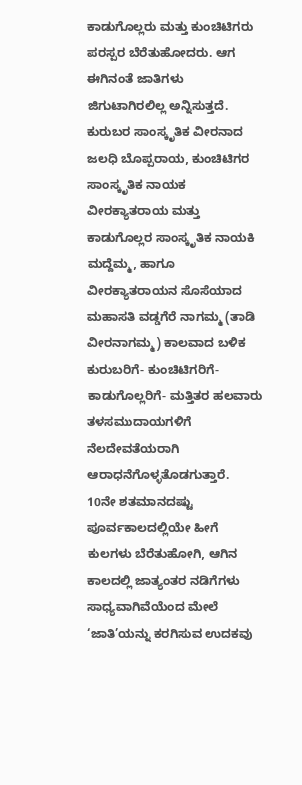ಕಾಡುಗೊಲ್ಲರು ಮತ್ತು ಕುಂಚಿಟಿಗರು ಪರಸ್ಪರ ಬೆರೆತುಹೋದರು. ಆಗ ಈಗಿನಂತೆ ಜಾತಿಗಳು ಜಿಗುಟಾಗಿರಲಿಲ್ಲ ಅನ್ನಿಸುತ್ತದೆ.
ಕುರುಬರ ಸಾಂಸ್ಕೃತಿಕ ವೀರನಾದ ಜಲಧಿ ಬೊಪ್ಪರಾಯ, ಕುಂಚಿಟಿಗರ ಸಾಂಸ್ಕೃತಿಕ ನಾಯಕ ವೀರಕ್ಯಾತರಾಯ ಮತ್ತು ಕಾಡುಗೊಲ್ಲರ ಸಾಂಸ್ಕೃತಿಕ ನಾಯಕಿ ಮದ್ದೆಮ್ಮ, ಹಾಗೂ ವೀರಕ್ಯಾತರಾಯನ ಸೊಸೆಯಾದ ಮಹಾಸತಿ ವಡ್ಡಗೆರೆ ನಾಗಮ್ಮ (ತಾಡಿ ವೀರನಾಗಮ್ಮ) ಕಾಲವಾದ ಬಳಿಕ ಕುರುಬರಿಗೆ- ಕುಂಚಿಟಿಗರಿಗೆ- ಕಾಡುಗೊಲ್ಲರಿಗೆ- ಮತ್ತಿತರ ಹಲವಾರು ತಳಸಮುದಾಯಗಳಿಗೆ ನೆಲದೇವತೆಯರಾಗಿ ಆರಾಧನೆಗೊಳ್ಳತೊಡಗುತ್ತಾರೆ.
10ನೇ ಶತಮಾನದಷ್ಟು ಪೂರ್ವಕಾಲದಲ್ಲಿಯೇ ಹೀಗೆ ಕುಲಗಳು ಬೆರೆತುಹೋಗಿ, ಆಗಿನ ಕಾಲದಲ್ಲಿ ಜಾತ್ಯಂತರ ನಡಿಗೆಗಳು ಸಾಧ್ಯವಾಗಿವೆಯೆಂದ ಮೇಲೆ ‘ಜಾತಿ’ಯನ್ನು ಕರಗಿಸುವ ಉದಕವು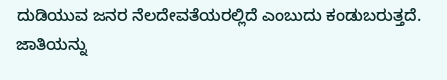ದುಡಿಯುವ ಜನರ ನೆಲದೇವತೆಯರಲ್ಲಿದೆ ಎಂಬುದು ಕಂಡುಬರುತ್ತದೆ. ಜಾತಿಯನ್ನು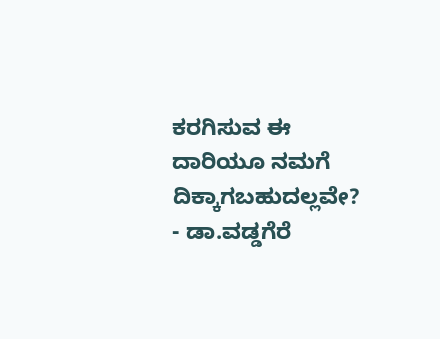ಕರಗಿಸುವ ಈ ದಾರಿಯೂ ನಮಗೆ ದಿಕ್ಕಾಗಬಹುದಲ್ಲವೇ?
- ಡಾ.ವಡ್ಡಗೆರೆ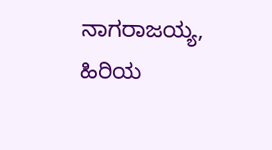ನಾಗರಾಜಯ್ಯ, ಹಿರಿಯ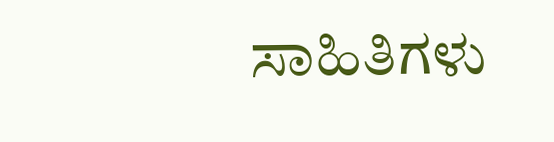ಸಾಹಿತಿಗಳು